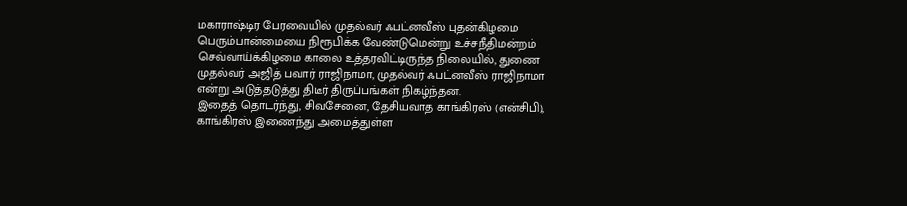மகாராஷ்டிர பேரவையில் முதல்வர் ஃபட்னவீஸ் புதன்கிழமை பெரும்பான்மையை நிரூபிக்க வேண்டுமென்று உச்சநீதிமன்றம் செவ்வாய்க்கிழமை காலை உத்தரவிட்டிருந்த நிலையில், துணை முதல்வர் அஜித் பவார் ராஜிநாமா, முதல்வர் ஃபட்னவீஸ் ராஜிநாமா என்று அடுத்தடுத்து திடீர் திருப்பங்கள் நிகழ்ந்தன.
இதைத் தொடர்ந்து, சிவசேனை, தேசியவாத காங்கிரஸ் (என்சிபி), காங்கிரஸ் இணைந்து அமைத்துள்ள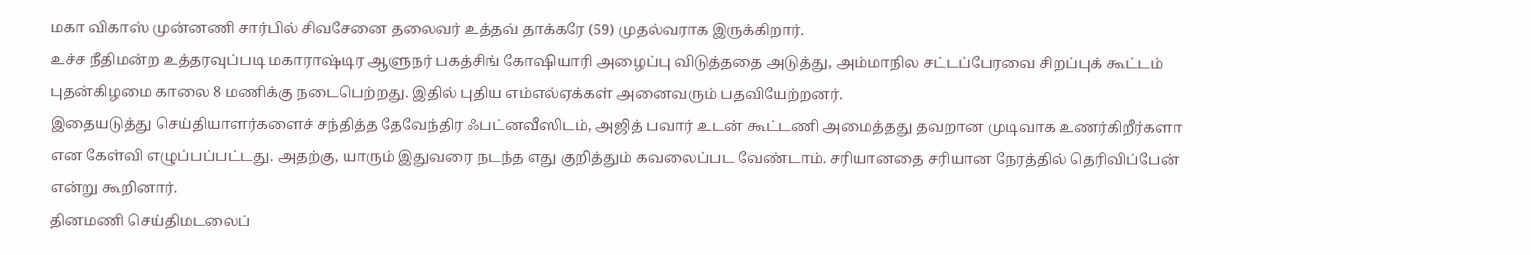மகா விகாஸ் முன்னணி சார்பில் சிவசேனை தலைவர் உத்தவ் தாக்கரே (59) முதல்வராக இருக்கிறார்.
உச்ச நீதிமன்ற உத்தரவுப்படி மகாராஷ்டிர ஆளுநர் பகத்சிங் கோஷியாரி அழைப்பு விடுத்ததை அடுத்து, அம்மாநில சட்டப்பேரவை சிறப்புக் கூட்டம் புதன்கிழமை காலை 8 மணிக்கு நடைபெற்றது. இதில் புதிய எம்எல்ஏக்கள் அனைவரும் பதவியேற்றனர்.
இதையடுத்து செய்தியாளர்களைச் சந்தித்த தேவேந்திர ஃபட்னவீஸிடம், அஜித் பவார் உடன் கூட்டணி அமைத்தது தவறான முடிவாக உணர்கிறீர்களா என கேள்வி எழுப்பப்பட்டது. அதற்கு, யாரும் இதுவரை நடந்த எது குறித்தும் கவலைப்பட வேண்டாம். சரியானதை சரியான நேரத்தில் தெரிவிப்பேன் என்று கூறினார்.
தினமணி செய்திமடலைப்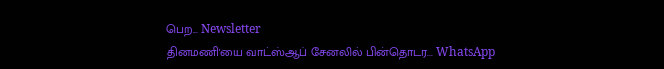பெற... Newsletter
தினமணி'யை வாட்ஸ்ஆப் சேனலில் பின்தொடர... WhatsApp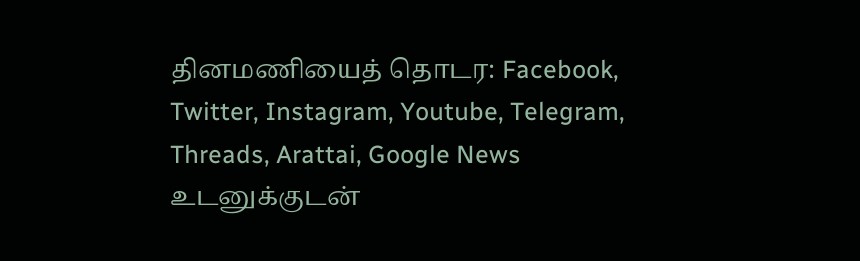தினமணியைத் தொடர: Facebook, Twitter, Instagram, Youtube, Telegram, Threads, Arattai, Google News
உடனுக்குடன்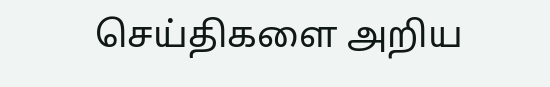செய்திகளை அறிய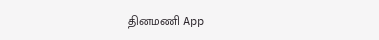தினமணி App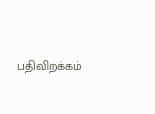பதிவிறக்கம்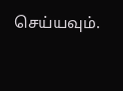செய்யவும்.